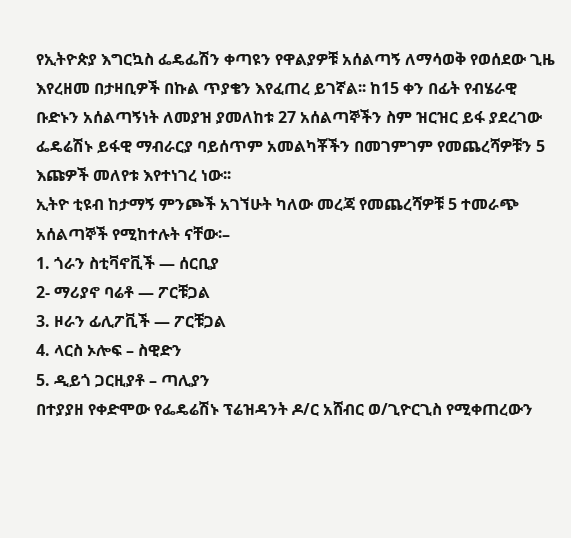የኢትዮጵያ እግርኳስ ፌዴፌሽን ቀጣዩን የዋልያዎቹ አሰልጣኝ ለማሳወቅ የወሰደው ጊዜ እየረዘመ በታዛቢዎች በኩል ጥያቄን እየፈጠረ ይገኛል፡፡ ከ15 ቀን በፊት የብሄራዊ ቡድኑን አሰልጣኝነት ለመያዝ ያመለከቱ 27 አሰልጣኞችን ስም ዝርዝር ይፋ ያደረገው ፌዴሬሽኑ ይፋዊ ማብራርያ ባይሰጥም አመልካቾችን በመገምገም የመጨረሻዎቹን 5 እጩዎች መለየቱ እየተነገረ ነው፡፡
ኢትዮ ቲዩብ ከታማኝ ምንጮች አገኘሁት ካለው መረጃ የመጨረሻዎቹ 5 ተመራጭ አሰልጣኞች የሚከተሉት ናቸው፡–
1. ጎራን ስቲቫኖቪች — ሰርቢያ
2- ማሪያኖ ባሬቶ — ፖርቹጋል
3. ዞራን ፊሊፖቪች — ፖርቹጋል
4. ላርስ ኦሎፍ – ስዊድን
5. ዲይጎ ጋርዚያቶ – ጣሊያን
በተያያዘ የቀድሞው የፌዴሬሽኑ ፕሬዝዳንት ዶ/ር አሸብር ወ/ጊዮርጊስ የሚቀጠረውን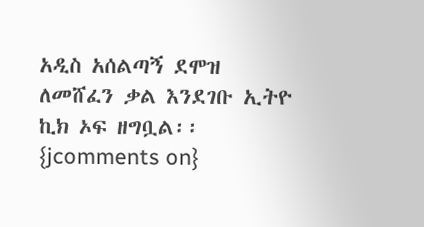አዲስ አሰልጣኝ ደሞዝ ለመሸፈን ቃል እንደገቡ ኢትዮ ኪክ ኦፍ ዘግቧል፡፡
{jcomments on}